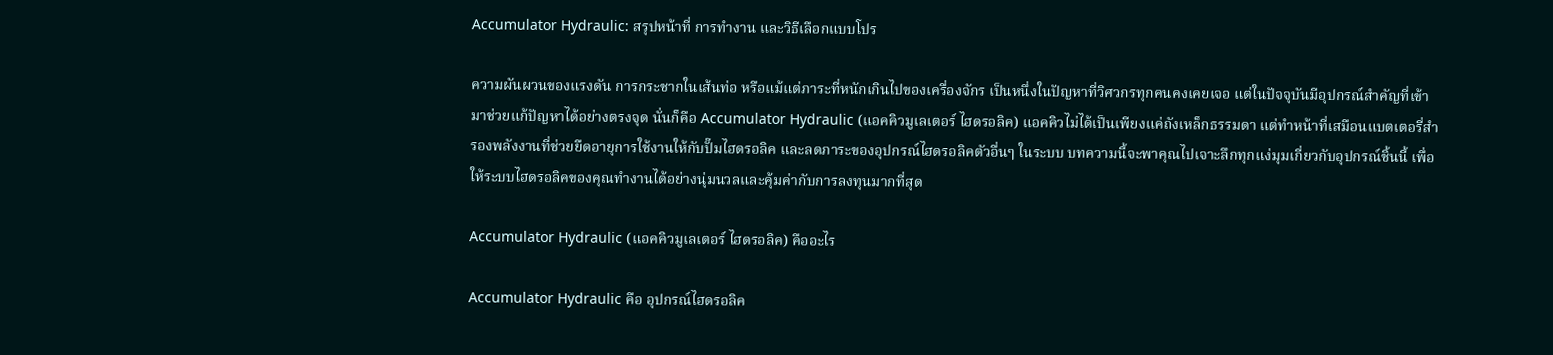Accumulator Hydraulic: สรุปหน้าที่ การทำงาน และวิธีเลือกแบบโปร

ความผันผวนของแรงดัน การกระชากในเส้นท่อ หรือแม้แต่ภาระที่หนักเกินไปของเครื่องจักร เป็นหนึ่งในปัญหาที่วิศวกรทุกคนคงเคยเจอ แต่ในปัจจุบันมีอุปกรณ์สำคัญที่เข้ามาช่วยแก้ปัญหาได้อย่างตรงจุด นั่นก็คือ Accumulator Hydraulic (แอคคิวมูเลเตอร์ ไฮดรอลิค) แอคคิวไม่ได้เป็นเพียงแค่ถังเหล็กธรรมดา แต่ทำหน้าที่เสมือนแบตเตอรี่สำรองพลังงานที่ช่วยยืดอายุการใช้งานให้กับปั๊มไฮดรอลิค และลดภาระของอุปกรณ์ไฮดรอลิคตัวอื่นๆ ในระบบ บทความนี้จะพาคุณไปเจาะลึกทุกแง่มุมเกี่ยวกับอุปกรณ์ชิ้นนี้ เพื่อให้ระบบไฮดรอลิคของคุณทำงานได้อย่างนุ่มนวลและคุ้มค่ากับการลงทุนมากที่สุด

Accumulator Hydraulic (แอคคิวมูเลเตอร์ ไฮดรอลิค) คืออะไร

Accumulator Hydraulic คือ อุปกรณ์ไฮดรอลิค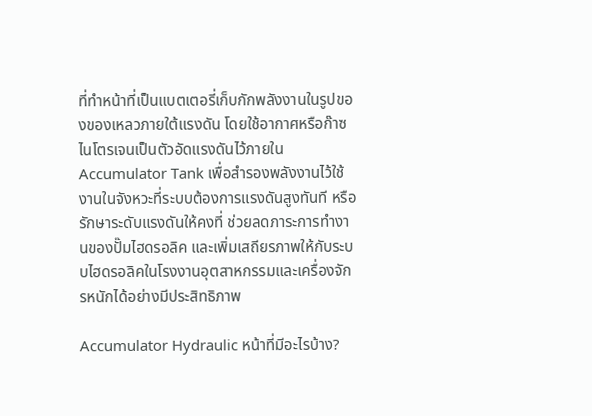ที่ทำหน้าที่เป็นแบตเตอรี่เก็บกักพลังงานในรูปของของเหลวภายใต้แรงดัน โดยใช้อากาศหรือก๊าซไนโตรเจนเป็นตัวอัดแรงดันไว้ภายใน Accumulator Tank เพื่อสำรองพลังงานไว้ใช้งานในจังหวะที่ระบบต้องการแรงดันสูงทันที หรือรักษาระดับแรงดันให้คงที่ ช่วยลดภาระการทำงานของปั๊มไฮดรอลิค และเพิ่มเสถียรภาพให้กับระบบไฮดรอลิคในโรงงานอุตสาหกรรมและเครื่องจักรหนักได้อย่างมีประสิทธิภาพ

Accumulator Hydraulic หน้าที่มีอะไรบ้าง?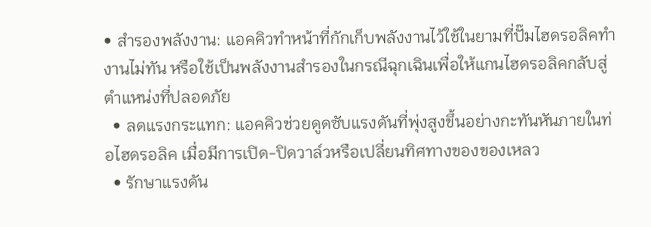• สำรองพลังงาน: แอคคิวทำหน้าที่กักเก็บพลังงานไว้ใช้ในยามที่ปั๊มไฮดรอลิคทำงานไม่ทัน หรือใช้เป็นพลังงานสำรองในกรณีฉุกเฉินเพื่อให้แกนไฮดรอลิคกลับสู่ตำแหน่งที่ปลอดภัย
  • ลดแรงกระแทก: แอคคิวช่วยดูดซับแรงดันที่พุ่งสูงขึ้นอย่างกะทันหันภายในท่อไฮดรอลิค เมื่อมีการเปิด-ปิดวาล์วหรือเปลี่ยนทิศทางของของเหลว
  • รักษาแรงดัน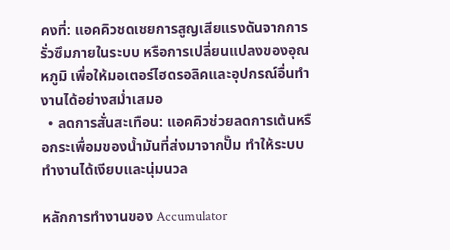คงที่: แอคคิวชดเชยการสูญเสียแรงดันจากการรั่วซึมภายในระบบ หรือการเปลี่ยนแปลงของอุณหภูมิ เพื่อให้มอเตอร์ไฮดรอลิคและอุปกรณ์อื่นทำงานได้อย่างสม่ำเสมอ
  • ลดการสั่นสะเทือน: แอคคิวช่วยลดการเต้นหรือกระเพื่อมของน้ำมันที่ส่งมาจากปั๊ม ทำให้ระบบทำงานได้เงียบและนุ่มนวล

หลักการทำงานของ Accumulator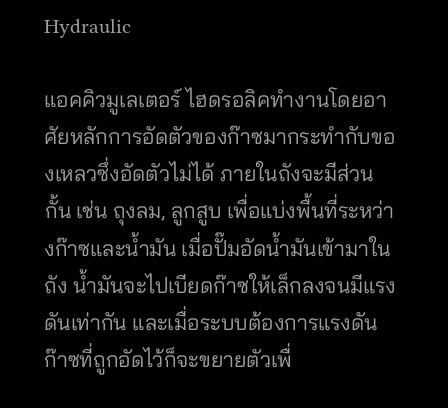Hydraulic

แอคคิวมูเลเตอร์ ไฮดรอลิคทำงานโดยอาศัยหลักการอัดตัวของก๊าซมากระทำกับของเหลวซึ่งอัดตัวไม่ได้ ภายในถังจะมีส่วนกั้น เช่น ถุงลม, ลูกสูบ เพื่อแบ่งพื้นที่ระหว่างก๊าซและน้ำมัน เมื่อปั๊มอัดน้ำมันเข้ามาในถัง น้ำมันจะไปเบียดก๊าซให้เล็กลงจนมีแรงดันเท่ากัน และเมื่อระบบต้องการแรงดัน ก๊าซที่ถูกอัดไว้ก็จะขยายตัวเพื่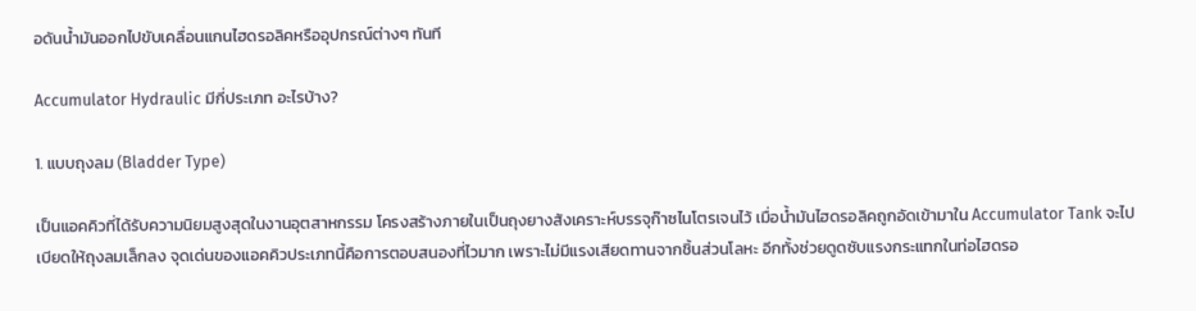อดันน้ำมันออกไปขับเคลื่อนแกนไฮดรอลิคหรืออุปกรณ์ต่างๆ ทันที

Accumulator Hydraulic มีกี่ประเภท อะไรบ้าง?

1. แบบถุงลม (Bladder Type)

เป็นแอคคิวที่ได้รับความนิยมสูงสุดในงานอุตสาหกรรม โครงสร้างภายในเป็นถุงยางสังเคราะห์บรรจุก๊าซไนโตรเจนไว้ เมื่อน้ำมันไฮดรอลิคถูกอัดเข้ามาใน Accumulator Tank จะไปเบียดให้ถุงลมเล็กลง จุดเด่นของแอคคิวประเภทนี้คือการตอบสนองที่ไวมาก เพราะไม่มีแรงเสียดทานจากชิ้นส่วนโลหะ อีกทั้งช่วยดูดซับแรงกระแทกในท่อไฮดรอ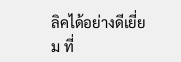ลิคได้อย่างดีเยี่ยม ที่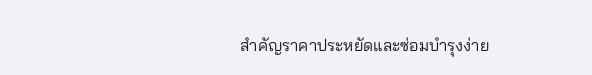สำคัญราคาประหยัดและซ่อมบำรุงง่าย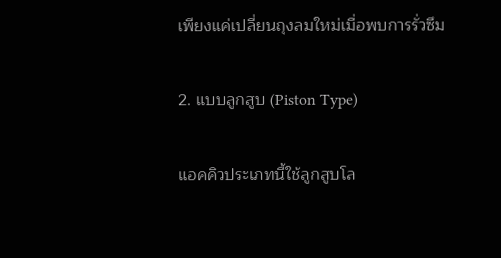เพียงแค่เปลี่ยนถุงลมใหม่เมื่อพบการรั่วซึม

2. แบบลูกสูบ (Piston Type)

แอคคิวประเภทนี้ใช้ลูกสูบโล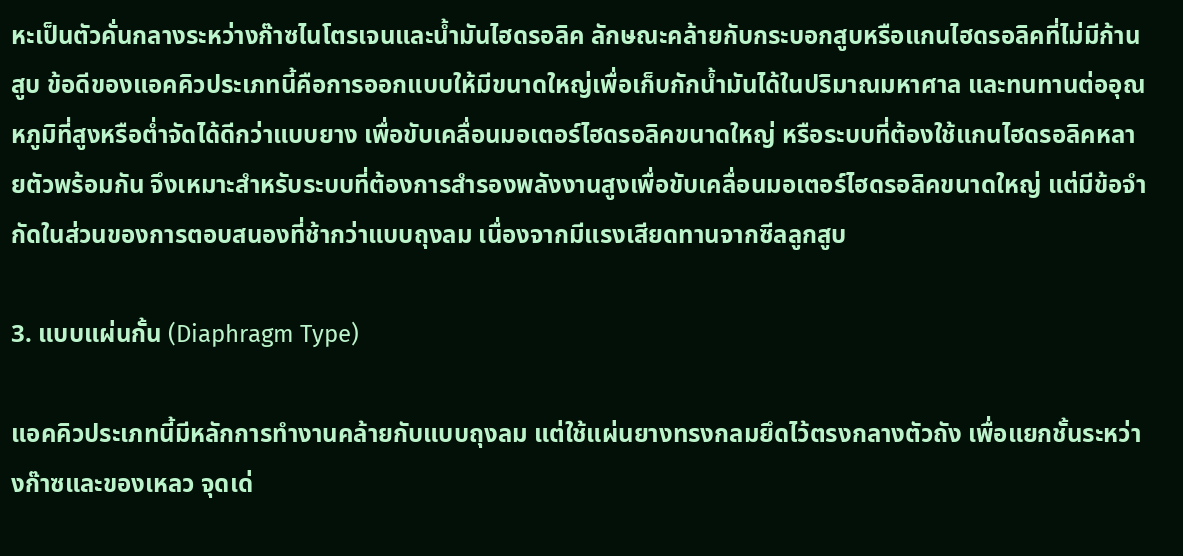หะเป็นตัวคั่นกลางระหว่างก๊าซไนโตรเจนและน้ำมันไฮดรอลิค ลักษณะคล้ายกับกระบอกสูบหรือแกนไฮดรอลิคที่ไม่มีก้านสูบ ข้อดีของแอคคิวประเภทนี้คือการออกแบบให้มีขนาดใหญ่เพื่อเก็บกักน้ำมันได้ในปริมาณมหาศาล และทนทานต่ออุณหภูมิที่สูงหรือต่ำจัดได้ดีกว่าแบบยาง เพื่อขับเคลื่อนมอเตอร์ไฮดรอลิคขนาดใหญ่ หรือระบบที่ต้องใช้แกนไฮดรอลิคหลายตัวพร้อมกัน จึงเหมาะสำหรับระบบที่ต้องการสำรองพลังงานสูงเพื่อขับเคลื่อนมอเตอร์ไฮดรอลิคขนาดใหญ่ แต่มีข้อจำกัดในส่วนของการตอบสนองที่ช้ากว่าแบบถุงลม เนื่องจากมีแรงเสียดทานจากซีลลูกสูบ

3. แบบแผ่นกั้น (Diaphragm Type)

แอคคิวประเภทนี้มีหลักการทำงานคล้ายกับแบบถุงลม แต่ใช้แผ่นยางทรงกลมยึดไว้ตรงกลางตัวถัง เพื่อแยกชั้นระหว่างก๊าซและของเหลว จุดเด่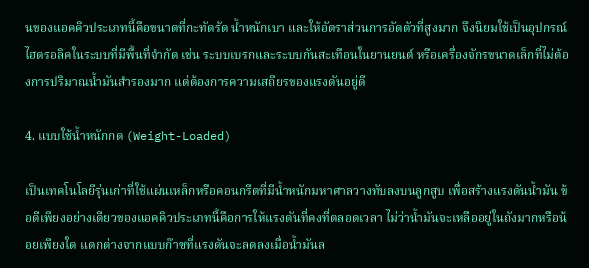นของแอคคิวประเภทนี้คือขนาดที่กะทัดรัด น้ำหนักเบา และให้อัตราส่วนการอัดตัวที่สูงมาก จึงนิยมใช้เป็นอุปกรณ์ไฮดรอลิคในระบบที่มีพื้นที่จำกัด เช่น ระบบเบรกและระบบกันสะเทือนในยานยนต์ หรือเครื่องจักรขนาดเล็กที่ไม่ต้องการปริมาณน้ำมันสำรองมาก แต่ต้องการความเสถียรของแรงดันอยู่ดี

4. แบบใช้น้ำหนักกด (Weight-Loaded)

เป็นเทคโนโลยีรุ่นเก่าที่ใช้แผ่นเหล็กหรือคอนกรีตที่มีน้ำหนักมหาศาลวางทับลงบนลูกสูบ เพื่อสร้างแรงดันน้ำมัน ข้อดีเพียงอย่างเดียวของแอคคิวประเภทนี้คือการให้แรงดันที่คงที่ตลอดเวลา ไม่ว่าน้ำมันจะเหลืออยู่ในถังมากหรือน้อยเพียงใด แตกต่างจากแบบก๊าซที่แรงดันจะลดลงเมื่อน้ำมันล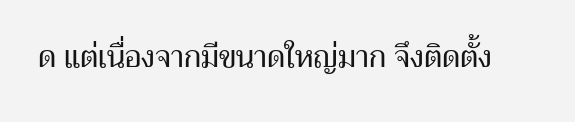ด แต่เนื่องจากมีขนาดใหญ่มาก จึงติดตั้ง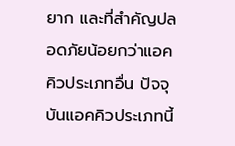ยาก และที่สำคัญปลอดภัยน้อยกว่าแอคคิวประเภทอื่น ปัจจุบันแอคคิวประเภทนี้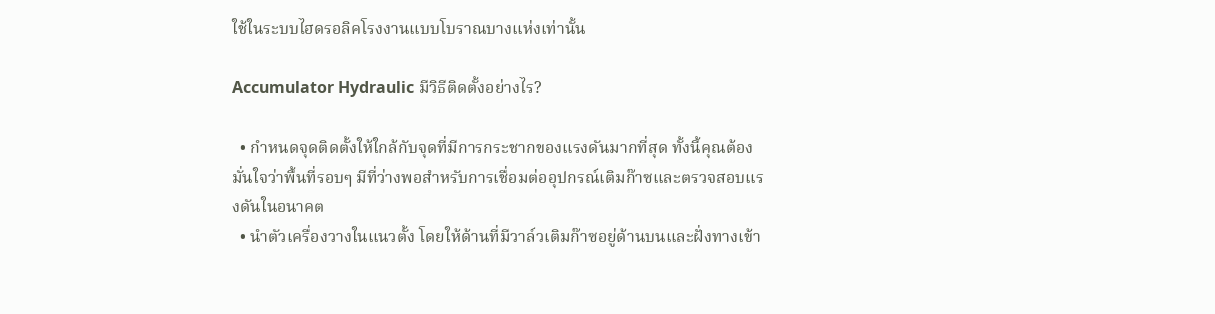ใช้ในระบบไฮดรอลิคโรงงานแบบโบราณบางแห่งเท่านั้น

Accumulator Hydraulic มีวิธีติดตั้งอย่างไร?

  • กำหนดจุดติดตั้งให้ใกล้กับจุดที่มีการกระชากของแรงดันมากที่สุด ทั้งนี้คุณต้องมั่นใจว่าพื้นที่รอบๆ มีที่ว่างพอสำหรับการเชื่อมต่ออุปกรณ์เติมก๊าซและตรวจสอบแรงดันในอนาคต
  • นำตัวเครื่องวางในแนวตั้ง โดยให้ด้านที่มีวาล์วเติมก๊าซอยู่ด้านบนและฝั่งทางเข้า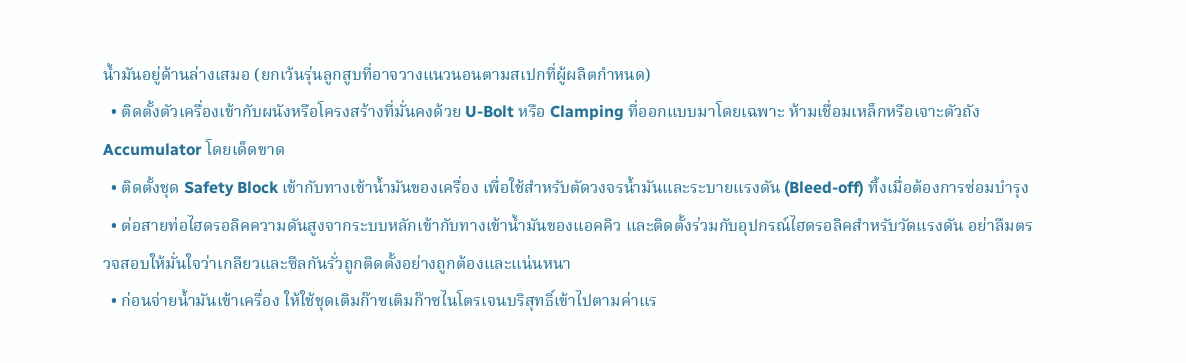น้ำมันอยู่ด้านล่างเสมอ (ยกเว้นรุ่นลูกสูบที่อาจวางแนวนอนตามสเปกที่ผู้ผลิตกำหนด)
  • ติดตั้งตัวเครื่องเข้ากับผนังหรือโครงสร้างที่มั่นคงด้วย U-Bolt หรือ Clamping ที่ออกแบบมาโดยเฉพาะ ห้ามเชื่อมเหล็กหรือเจาะตัวถัง Accumulator โดยเด็ดขาด
  • ติดตั้งชุด Safety Block เข้ากับทางเข้าน้ำมันของเครื่อง เพื่อใช้สำหรับตัดวงจรน้ำมันและระบายแรงดัน (Bleed-off) ทิ้งเมื่อต้องการซ่อมบำรุง
  • ต่อสายท่อไฮดรอลิคความดันสูงจากระบบหลักเข้ากับทางเข้าน้ำมันของแอคคิว และติดตั้งร่วมกับอุปกรณ์ไฮดรอลิคสำหรับวัดแรงดัน อย่าลืมตรวจสอบให้มั่นใจว่าเกลียวและซีลกันรั่วถูกติดตั้งอย่างถูกต้องและแน่นหนา
  • ก่อนจ่ายน้ำมันเข้าเครื่อง ให้ใช้ชุดเติมก๊าซเติมก๊าซไนโตรเจนบริสุทธิ์เข้าไปตามค่าแร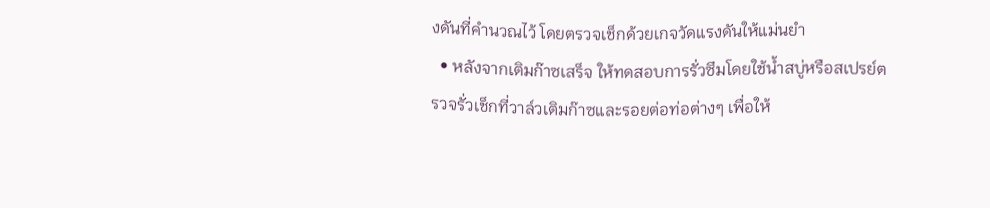งดันที่คำนวณไว้ โดยตรวจเช็กด้วยเกจวัดแรงดันให้แม่นยำ
  • หลังจากเติมก๊าซเสร็จ ให้ทดสอบการรั่วซึมโดยใช้น้ำสบู่หรือสเปรย์ตรวจรั่วเช็กที่วาล์วเติมก๊าซและรอยต่อท่อต่างๆ เพื่อให้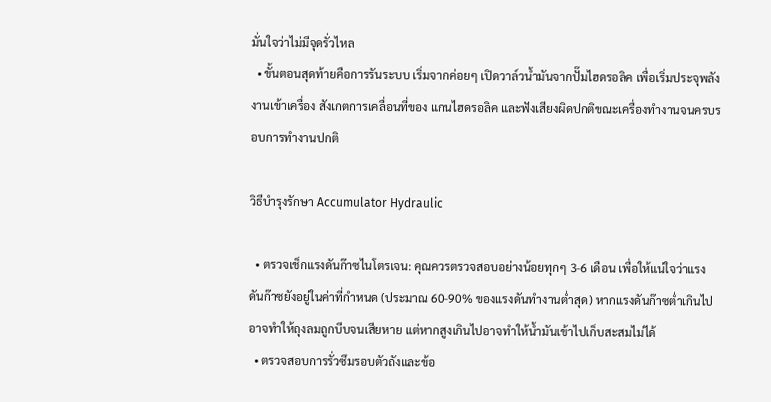มั่นใจว่าไม่มีจุดรั่วไหล
  • ขั้นตอนสุดท้ายคือการรันระบบ เริ่มจากค่อยๆ เปิดวาล์วน้ำมันจากปั๊มไฮดรอลิค เพื่อเริ่มประจุพลังงานเข้าเครื่อง สังเกตการเคลื่อนที่ของ แกนไฮดรอลิค และฟังเสียงผิดปกติขณะเครื่องทำงานจนครบรอบการทำงานปกติ

วิธีบำรุงรักษา Accumulator Hydraulic

  • ตรวจเช็กแรงดันก๊าซไนโตรเจน: คุณควรตรวจสอบอย่างน้อยทุกๆ 3-6 เดือน เพื่อให้แน่ใจว่าแรงดันก๊าซยังอยู่ในค่าที่กำหนด (ประมาณ 60-90% ของแรงดันทำงานต่ำสุด) หากแรงดันก๊าซต่ำเกินไปอาจทำให้ถุงลมถูกบีบจนเสียหาย แต่หากสูงเกินไปอาจทำให้น้ำมันเข้าไปเก็บสะสมไม่ได้
  • ตรวจสอบการรั่วซึมรอบตัวถังและข้อ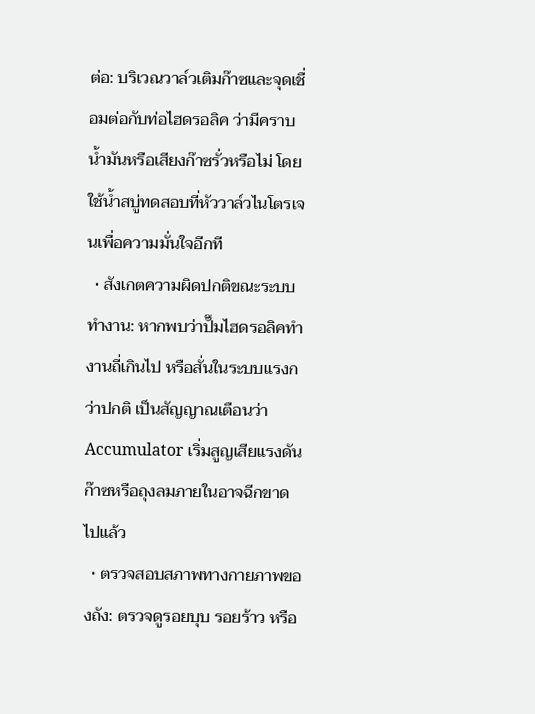ต่อ: บริเวณวาล์วเติมก๊าซและจุดเชื่อมต่อกับท่อไฮดรอลิค ว่ามีคราบน้ำมันหรือเสียงก๊าซรั่วหรือไม่ โดยใช้น้ำสบู่ทดสอบที่หัววาล์วไนโตรเจนเพื่อความมั่นใจอีกที
  • สังเกตความผิดปกติขณะระบบทำงาน: หากพบว่าปั๊มไฮดรอลิคทำงานถี่เกินไป หรือสั่นในระบบแรงกว่าปกติ เป็นสัญญาณเตือนว่า Accumulator เริ่มสูญเสียแรงดันก๊าซหรือถุงลมภายในอาจฉีกขาดไปแล้ว
  • ตรวจสอบสภาพทางกายภาพของถัง: ตรวจดูรอยบุบ รอยร้าว หรือ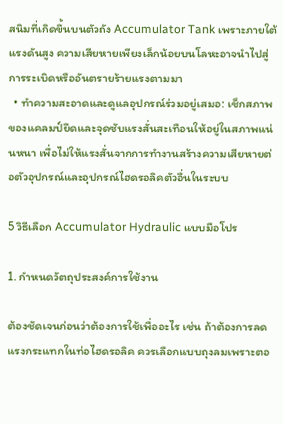สนิมที่เกิดขึ้นบนตัวถัง Accumulator Tank เพราะภายใต้แรงดันสูง ความเสียหายเพียงเล็กน้อยบนโลหะอาจนำไปสู่การระเบิดหรืออันตรายร้ายแรงตามมา
  • ทำความสะอาดและดูแลอุปกรณ์ร่วมอยู่เสมอ: เช็กสภาพของแคลมป์ยึดและจุดซับแรงสั่นสะเทือนให้อยู่ในสภาพแน่นหนา เพื่อไม่ให้แรงสั่นจากการทำงานสร้างความเสียหายต่อตัวอุปกรณ์และอุปกรณ์ไฮดรอลิคตัวอื่นในระบบ

5 วิธีเลือก Accumulator Hydraulic แบบมือโปร

1. กำหนดวัตถุประสงค์การใช้งาน

ต้องชัดเจนก่อนว่าต้องการใช้เพื่ออะไร เช่น ถ้าต้องการลดแรงกระแทกในท่อไฮดรอลิค ควรเลือกแบบถุงลมเพราะตอ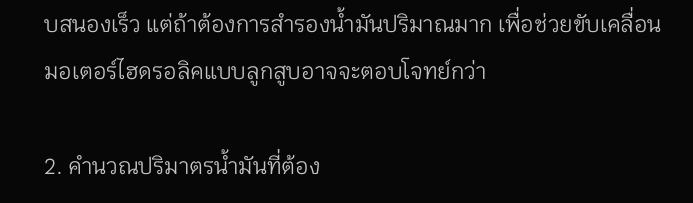บสนองเร็ว แต่ถ้าต้องการสำรองน้ำมันปริมาณมาก เพื่อช่วยขับเคลื่อนมอเตอร์ไฮดรอลิคแบบลูกสูบอาจจะตอบโจทย์กว่า

2. คำนวณปริมาตรน้ำมันที่ต้อง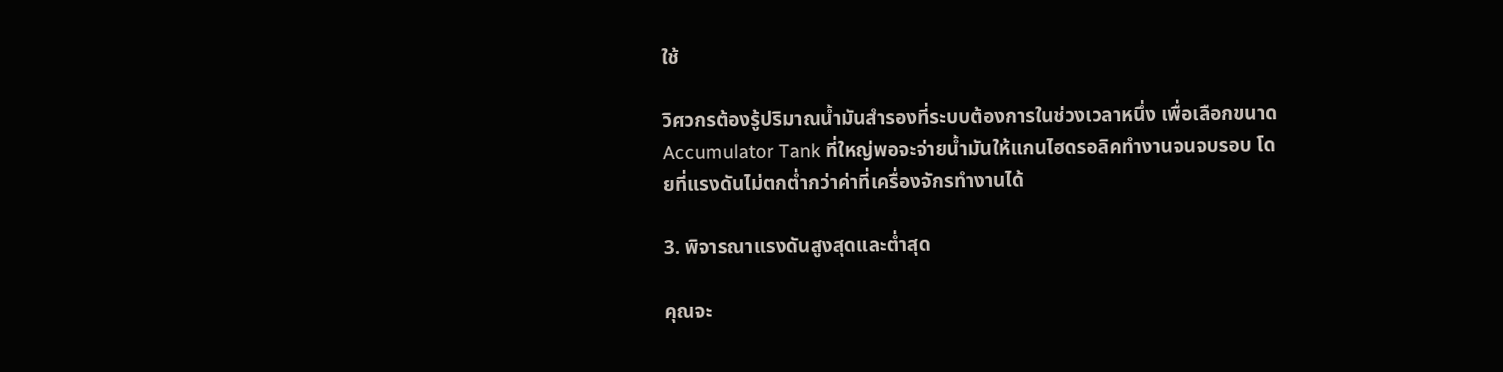ใช้

วิศวกรต้องรู้ปริมาณน้ำมันสำรองที่ระบบต้องการในช่วงเวลาหนึ่ง เพื่อเลือกขนาด Accumulator Tank ที่ใหญ่พอจะจ่ายน้ำมันให้แกนไฮดรอลิคทำงานจนจบรอบ โดยที่แรงดันไม่ตกต่ำกว่าค่าที่เครื่องจักรทำงานได้

3. พิจารณาแรงดันสูงสุดและต่ำสุด

คุณจะ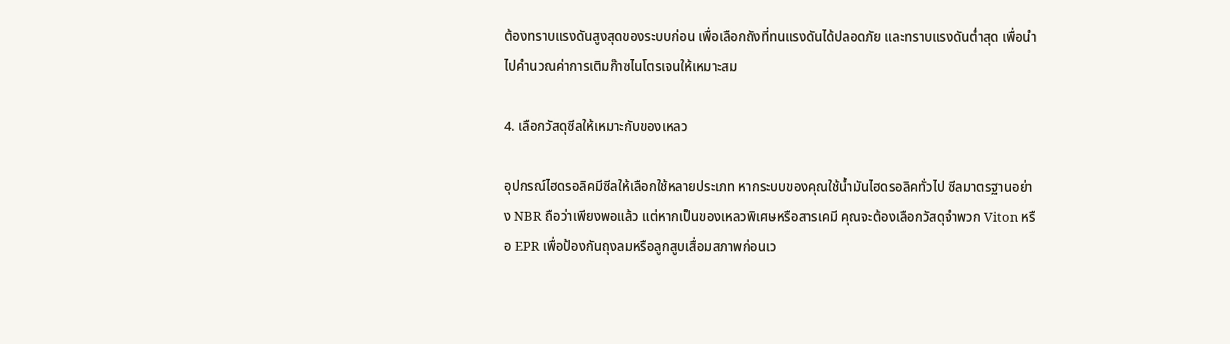ต้องทราบแรงดันสูงสุดของระบบก่อน เพื่อเลือกถังที่ทนแรงดันได้ปลอดภัย และทราบแรงดันต่ำสุด เพื่อนำไปคำนวณค่าการเติมก๊าซไนโตรเจนให้เหมาะสม

4. เลือกวัสดุซีลให้เหมาะกับของเหลว

อุปกรณ์ไฮดรอลิคมีซีลให้เลือกใช้หลายประเภท หากระบบของคุณใช้น้ำมันไฮดรอลิคทั่วไป ซีลมาตรฐานอย่าง NBR ถือว่าเพียงพอแล้ว แต่หากเป็นของเหลวพิเศษหรือสารเคมี คุณจะต้องเลือกวัสดุจำพวก Viton หรือ EPR เพื่อป้องกันถุงลมหรือลูกสูบเสื่อมสภาพก่อนเว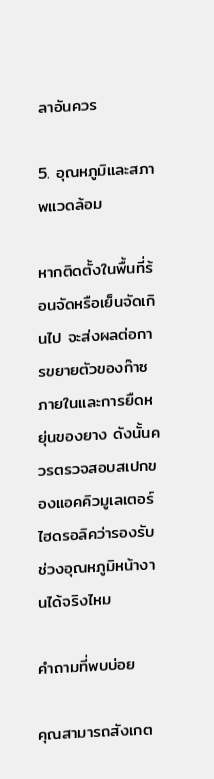ลาอันควร

5. อุณหภูมิและสภาพแวดล้อม

หากติดตั้งในพื้นที่ร้อนจัดหรือเย็นจัดเกินไป จะส่งผลต่อการขยายตัวของก๊าซภายในและการยืดหยุ่นของยาง ดังนั้นควรตรวจสอบสเปกของแอคคิวมูเลเตอร์ ไฮดรอลิคว่ารองรับช่วงอุณหภูมิหน้างานได้จริงไหม

คำถามที่พบบ่อย

คุณสามารถสังเกต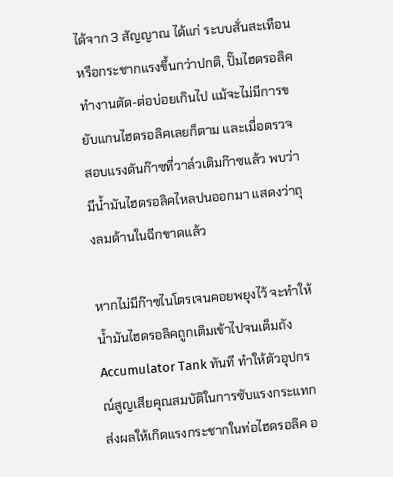ได้จาก 3 สัญญาณ ได้แก่ ระบบสั่นสะเทือนหรือกระชากแรงขึ้นกว่าปกติ, ปั๊มไฮดรอลิค ทำงานตัด-ต่อบ่อยเกินไป แม้จะไม่มีการขยับแกนไฮดรอลิคเลยก็ตาม และเมื่อตรวจสอบแรงดันก๊าซที่วาล์วเติมก๊าซแล้ว พบว่ามีน้ำมันไฮดรอลิคไหลปนออกมา แสดงว่าถุงลมด้านในฉีกขาดแล้ว

หากไม่มีก๊าซไนโตรเจนคอยพยุงไว้ จะทำให้น้ำมันไฮดรอลิคถูกเติมเข้าไปจนเต็มถัง Accumulator Tank ทันที ทำให้ตัวอุปกรณ์สูญเสียคุณสมบัติในการซับแรงกระแทก ส่งผลให้เกิดแรงกระชากในท่อไฮดรอลิค อ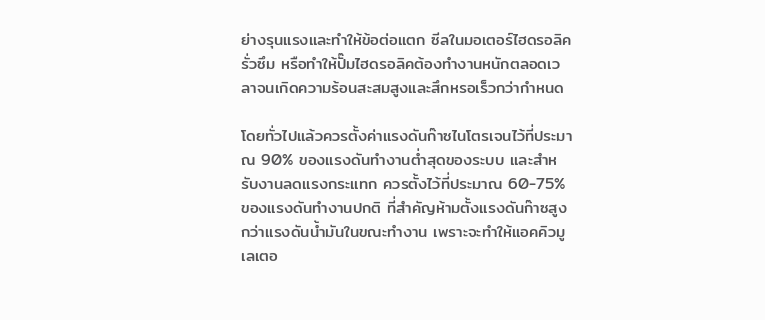ย่างรุนแรงและทำให้ข้อต่อแตก ซีลในมอเตอร์ไฮดรอลิครั่วซึม หรือทำให้ปั๊มไฮดรอลิคต้องทำงานหนักตลอดเวลาจนเกิดความร้อนสะสมสูงและสึกหรอเร็วกว่ากำหนด

โดยทั่วไปแล้วควรตั้งค่าแรงดันก๊าซไนโตรเจนไว้ที่ประมาณ 90% ของแรงดันทำงานต่ำสุดของระบบ และสำหรับงานลดแรงกระแทก ควรตั้งไว้ที่ประมาณ 60-75% ของแรงดันทำงานปกติ ที่สำคัญห้ามตั้งแรงดันก๊าซสูงกว่าแรงดันน้ำมันในขณะทำงาน เพราะจะทำให้แอคคิวมูเลเตอ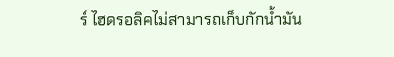ร์ ไฮดรอลิคไม่สามารถเก็บกักน้ำมัน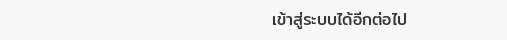เข้าสู่ระบบได้อีกต่อไป